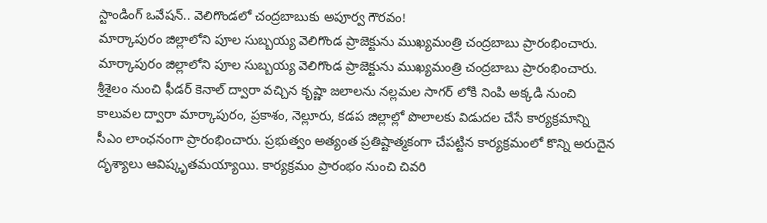స్టాండింగ్ ఒవేషన్.. వెలిగొండలో చంద్రబాబుకు అపూర్వ గౌరవం!
మార్కాపురం జిల్లాలోని పూల సుబ్బయ్య వెలిగొండ ప్రాజెక్టును ముఖ్యమంత్రి చంద్రబాబు ప్రారంభించారు.
మార్కాపురం జిల్లాలోని పూల సుబ్బయ్య వెలిగొండ ప్రాజెక్టును ముఖ్యమంత్రి చంద్రబాబు ప్రారంభించారు. శ్రీశైలం నుంచి ఫీడర్ కెనాల్ ద్వారా వచ్చిన కృష్ణా జలాలను నల్లమల సాగర్ లోకి నింపి అక్కడి నుంచి కాలువల ద్వారా మార్కాపురం, ప్రకాశం, నెల్లూరు, కడప జిల్లాల్లో పొలాలకు విడుదల చేసే కార్యక్రమాన్ని సీఎం లాంఛనంగా ప్రారంభించారు. ప్రభుత్వం అత్యంత ప్రతిష్టాత్మకంగా చేపట్టిన కార్యక్రమంలో కొన్ని అరుదైన దృశ్యాలు ఆవిష్కృతమయ్యాయి. కార్యక్రమం ప్రారంభం నుంచి చివరి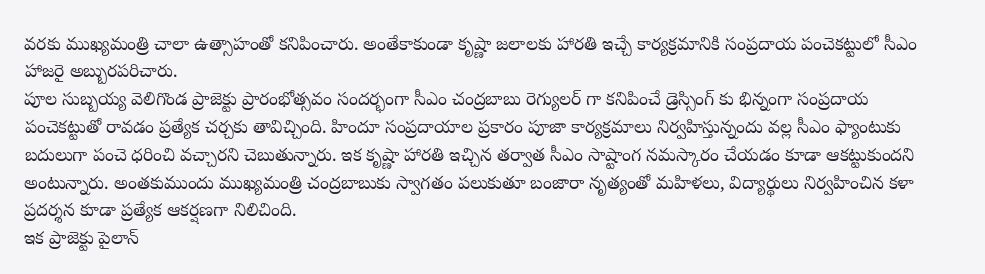వరకు ముఖ్యమంత్రి చాలా ఉత్సాహంతో కనిపించారు. అంతేకాకుండా కృష్ణా జలాలకు హారతి ఇచ్చే కార్యక్రమానికి సంప్రదాయ పంచెకట్టులో సీఎం హాజరై అబ్బురపరిచారు.
పూల సుబ్బయ్య వెలిగొండ ప్రాజెక్టు ప్రారంభోత్సవం సందర్భంగా సీఎం చంద్రబాబు రెగ్యులర్ గా కనిపించే డ్రెస్సింగ్ కు భిన్నంగా సంప్రదాయ పంచెకట్టుతో రావడం ప్రత్యేక చర్చకు తావిచ్చింది. హిందూ సంప్రదాయాల ప్రకారం పూజా కార్యక్రమాలు నిర్వహిస్తున్నందు వల్ల సీఎం ఫ్యాంటుకు బదులుగా పంచె ధరించి వచ్చారని చెబుతున్నారు. ఇక కృష్ణా హారతి ఇచ్చిన తర్వాత సీఎం సాష్టాంగ నమస్కారం చేయడం కూడా ఆకట్టుకుందని అంటున్నారు. అంతకుముందు ముఖ్యమంత్రి చంద్రబాబుకు స్వాగతం పలుకుతూ బంజారా నృత్యంతో మహిళలు, విద్యార్థులు నిర్వహించిన కళా ప్రదర్శన కూడా ప్రత్యేక ఆకర్షణగా నిలిచింది.
ఇక ప్రాజెక్టు పైలాన్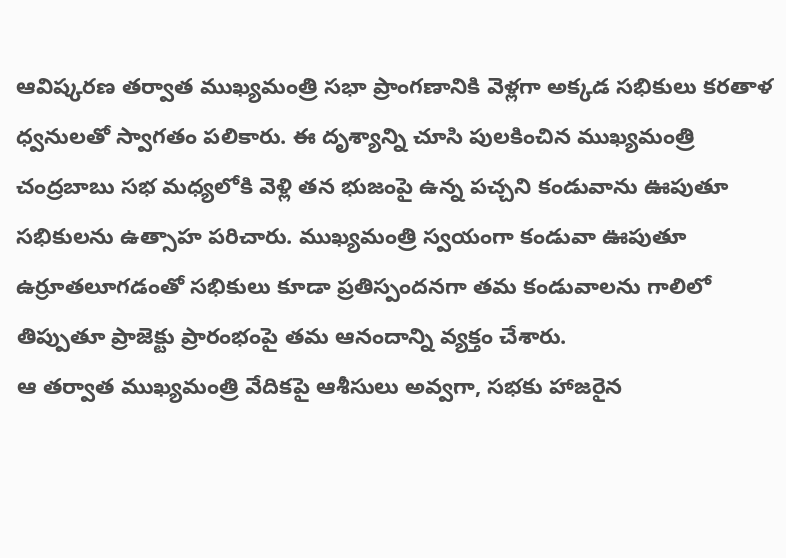ఆవిష్కరణ తర్వాత ముఖ్యమంత్రి సభా ప్రాంగణానికి వెళ్లగా అక్కడ సభికులు కరతాళ ధ్వనులతో స్వాగతం పలికారు. ఈ దృశ్యాన్ని చూసి పులకించిన ముఖ్యమంత్రి చంద్రబాబు సభ మధ్యలోకి వెళ్లి తన భుజంపై ఉన్న పచ్చని కండువాను ఊపుతూ సభికులను ఉత్సాహ పరిచారు. ముఖ్యమంత్రి స్వయంగా కండువా ఊపుతూ ఉర్రూతలూగడంతో సభికులు కూడా ప్రతిస్పందనగా తమ కండువాలను గాలిలో తిప్పుతూ ప్రాజెక్టు ప్రారంభంపై తమ ఆనందాన్ని వ్యక్తం చేశారు.
ఆ తర్వాత ముఖ్యమంత్రి వేదికపై ఆశీసులు అవ్వగా, సభకు హాజరైన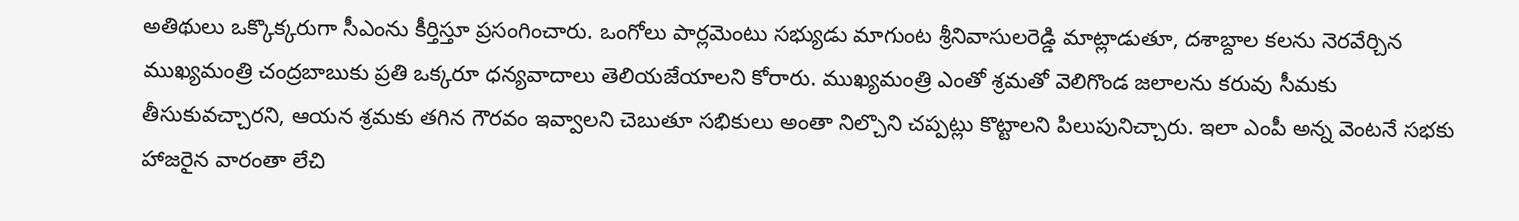అతిథులు ఒక్కొక్కరుగా సీఎంను కీర్తిస్తూ ప్రసంగించారు. ఒంగోలు పార్లమెంటు సభ్యుడు మాగుంట శ్రీనివాసులరెడ్డి మాట్లాడుతూ, దశాబ్దాల కలను నెరవేర్చిన ముఖ్యమంత్రి చంద్రబాబుకు ప్రతి ఒక్కరూ ధన్యవాదాలు తెలియజేయాలని కోరారు. ముఖ్యమంత్రి ఎంతో శ్రమతో వెలిగొండ జలాలను కరువు సీమకు తీసుకువచ్చారని, ఆయన శ్రమకు తగిన గౌరవం ఇవ్వాలని చెబుతూ సభికులు అంతా నిల్చొని చప్పట్లు కొట్టాలని పిలుపునిచ్చారు. ఇలా ఎంపీ అన్న వెంటనే సభకు హాజరైన వారంతా లేచి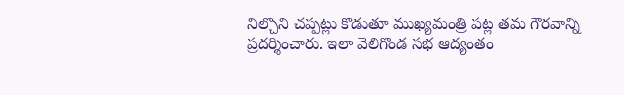నిల్చొని చప్పట్లు కొడుతూ ముఖ్యమంత్రి పట్ల తమ గౌరవాన్ని ప్రదర్శించారు. ఇలా వెలిగొండ సభ ఆద్యంతం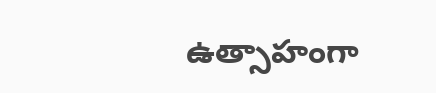ఉత్సాహంగా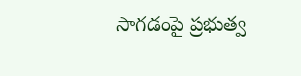సాగడంపై ప్రభుత్వ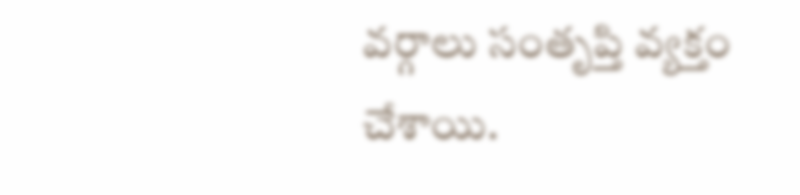వర్గాలు సంతృప్తి వ్యక్తం చేశాయి.